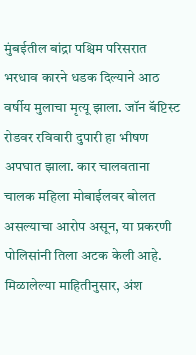मुंबईतील बांद्रा पश्चिम परिसरात भरधाव कारने धडक दिल्याने आठ वर्षीय मुलाचा मृत्यू झाला. जॉन बॅप्टिस्ट रोडवर रविवारी दुपारी हा भीषण अपघात झाला. कार चालवताना चालक महिला मोबाईलवर बोलत असल्याचा आरोप असून, या प्रकरणी पोलिसांनी तिला अटक केली आहे.
मिळालेल्या माहितीनुसार, अंश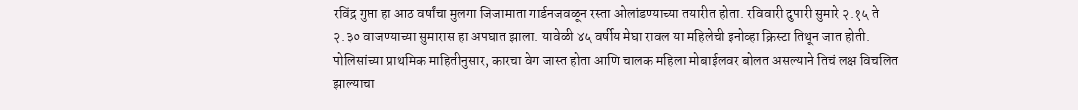रविंद्र गुप्ता हा आठ वर्षांचा मुलगा जिजामाता गार्डनजवळून रस्ता ओलांडण्याच्या तयारीत होता. रविवारी दुपारी सुमारे २.१५ ते २.३० वाजण्याच्या सुमारास हा अपघात झाला. यावेळी ४५ वर्षीय मेघा रावल या महिलेची इनोव्हा क्रिस्टा तिथून जात होती. पोलिसांच्या प्राथमिक माहितीनुसार, कारचा वेग जास्त होता आणि चालक महिला मोबाईलवर बोलत असल्याने तिचं लक्ष विचलित झाल्याचा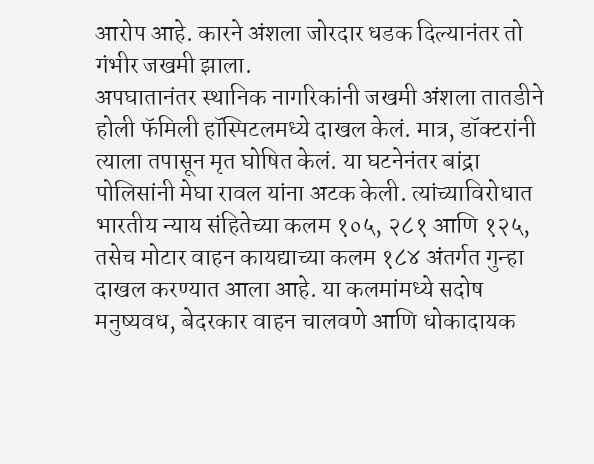आरोप आहे. कारने अंशला जोरदार धडक दिल्यानंतर तो गंभीर जखमी झाला.
अपघातानंतर स्थानिक नागरिकांनी जखमी अंशला तातडीने होली फॅमिली हॉस्पिटलमध्ये दाखल केलं. मात्र, डॉक्टरांनी त्याला तपासून मृत घोषित केलं. या घटनेनंतर बांद्रा पोलिसांनी मेघा रावल यांना अटक केली. त्यांच्याविरोधात भारतीय न्याय संहितेच्या कलम १०५, २८१ आणि १२५, तसेच मोटार वाहन कायद्याच्या कलम १८४ अंतर्गत गुन्हा दाखल करण्यात आला आहे. या कलमांमध्ये सदोष मनुष्यवध, बेदरकार वाहन चालवणे आणि धोकादायक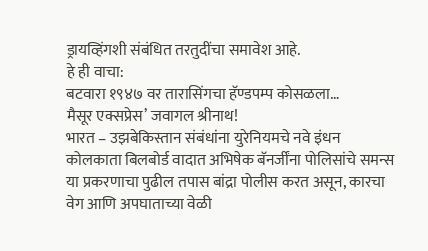ड्रायव्हिंगशी संबंधित तरतुदींचा समावेश आहे.
हे ही वाचा:
बटवारा १९४७ वर तारासिंगचा हॅण्डपम्प कोसळला…
मैसूर एक्सप्रेस’ जवागल श्रीनाथ!
भारत – उझबेकिस्तान संबंधांना युरेनियमचे नवे इंधन
कोलकाता बिलबोर्ड वादात अभिषेक बॅनर्जींना पोलिसांचे समन्स
या प्रकरणाचा पुढील तपास बांद्रा पोलीस करत असून, कारचा वेग आणि अपघाताच्या वेळी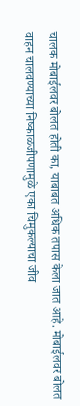चालक मोबाईलवर बोलत होती का, याबाबत अधिक तपास केला जात आहे. मोबाईलवर बोलत वाहन चालवण्याच्या निष्काळजीपणामुळे एका चिमुकल्याचा जीव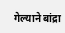गेल्याने बांद्रा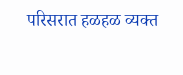परिसरात हळहळ व्यक्त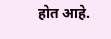होत आहे.